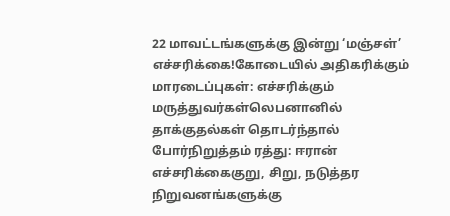22 மாவட்டங்களுக்கு இன்று ‘மஞ்சள்’ எச்சரிக்கை!கோடையில் அதிகரிக்கும் மாரடைப்புகள்: எச்சரிக்கும் மருத்துவர்கள்லெபனானில் தாக்குதல்கள் தொடர்ந்தால் போர்நிறுத்தம் ரத்து: ஈரான் எச்சரிக்கைகுறு, சிறு, நடுத்தர நிறுவனங்களுக்கு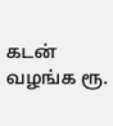கடன் வழங்க ரூ.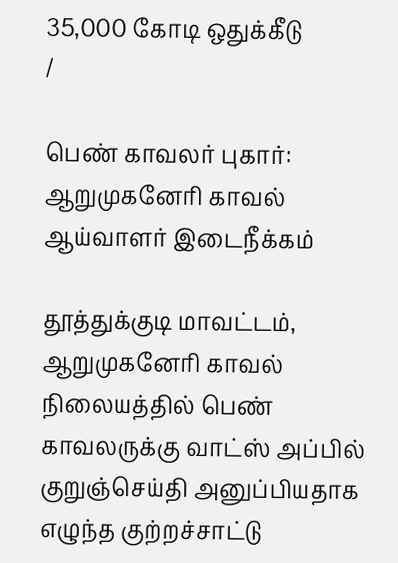35,000 கோடி ஒதுக்கீடு
/

பெண் காவலர் புகார்: ஆறுமுகனேரி காவல் ஆய்வாளர் இடைநீக்கம்

தூத்துக்குடி மாவட்டம், ஆறுமுகனேரி காவல் நிலையத்தில் பெண் காவலருக்கு வாட்ஸ் அப்பில் குறுஞ்செய்தி அனுப்பியதாக எழுந்த குற்றச்சாட்டு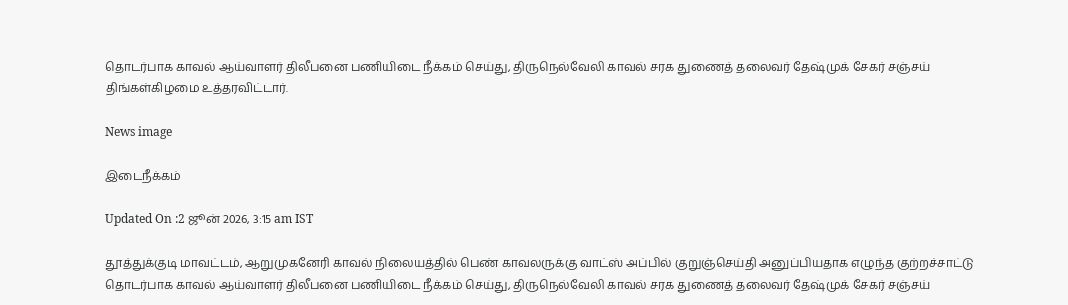தொடர்பாக காவல் ஆய்வாளர் திலீபனை பணியிடை நீக்கம் செய்து, திருநெல்வேலி காவல் சரக துணைத் தலைவர் தேஷ்முக் சேகர் சஞ்சய் திங்கள்கிழமை உத்தரவிட்டார்.

News image

இடைநீக்கம்

Updated On :2 ஜூன் 2026, 3:15 am IST

தூத்துக்குடி மாவட்டம், ஆறுமுகனேரி காவல் நிலையத்தில் பெண் காவலருக்கு வாட்ஸ் அப்பில் குறுஞ்செய்தி அனுப்பியதாக எழுந்த குற்றச்சாட்டு தொடர்பாக காவல் ஆய்வாளர் திலீபனை பணியிடை நீக்கம் செய்து, திருநெல்வேலி காவல் சரக துணைத் தலைவர் தேஷ்முக் சேகர் சஞ்சய்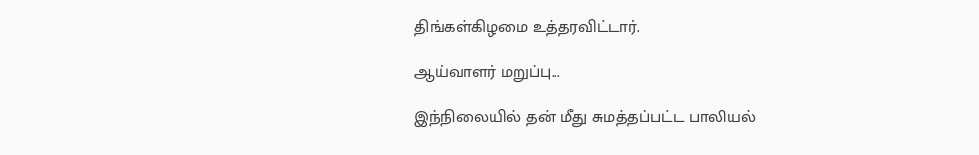திங்கள்கிழமை உத்தரவிட்டார்.

ஆய்வாளர் மறுப்பு...

இந்நிலையில் தன் மீது சுமத்தப்பட்ட பாலியல்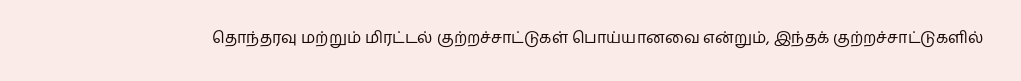தொந்தரவு மற்றும் மிரட்டல் குற்றச்சாட்டுகள் பொய்யானவை என்றும், இந்தக் குற்றச்சாட்டுகளில்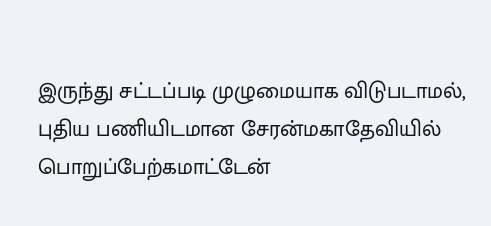இருந்து சட்டப்படி முழுமையாக விடுபடாமல், புதிய பணியிடமான சேரன்மகாதேவியில் பொறுப்பேற்கமாட்டேன்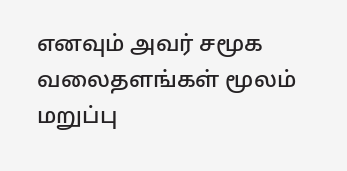எனவும் அவர் சமூக வலைதளங்கள் மூலம் மறுப்பு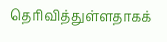தெரிவித்துள்ளதாகக்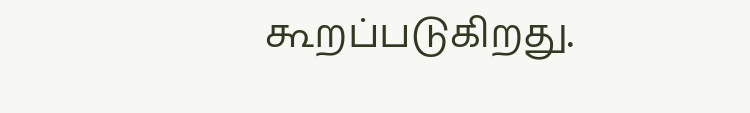கூறப்படுகிறது.